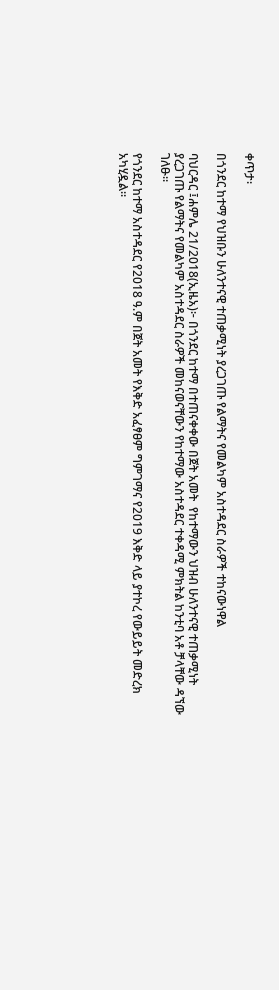ቀጥታ፡

በጎንደር ከተማ የህዝቡን ሁለንተናዊ ተጠቃሚነት ያረጋገጡ የልማትና የመልካም አስተዳደር ስራዎች ተከናውነዋል

ባህርዳር ፤ሐምሌ 21/2018(ኢዜአ)፦ በጎንደር ከተማ በተጠናቀቀው በጀት አመት  የከተማውን ህዝብ ሁለንተናዊ ተጠቃሚነት ያረጋገጡ የልማትና የመልካም አስተዳደር ስራዎች መከናወናቸውን የከተማው አስተዳደር ተቀዳሚ ምክትል ከንቲባ አቶ ቻላቸው ዳኘው ገለፁ።

የጎንደር ከተማ አስተዳደር የ2018 ዓ.ም በጀት አመት የእቅድ አፈፃፀም ግምገማና የ2019 እቅድ ላይ ያተኮረ የውይይት መድረክ አካሂዷል።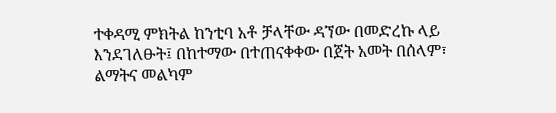ተቀዳሚ ምክትል ከንቲባ አቶ ቻላቸው ዳኘው በመድረኩ ላይ እንደገለፁት፤ በከተማው በተጠናቀቀው በጀት አመት በሰላም፣ ልማትና መልካም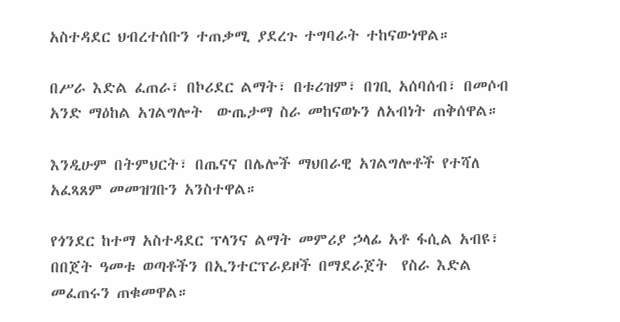አስተዳደር ህብረተሰቡን ተጠቃሚ ያደረጉ ተግባራት ተከናውነዋል።

በሥራ እድል ፈጠራ፣ በኮሪደር ልማት፣ በቱሪዝም፣ በገቢ አሰባሰብ፣ በመሶብ አንድ ማዕከል አገልግሎት  ውጤታማ ስራ መከናወኑን ለአብነት ጠቅሰዋል።

እንዲሁም በትምህርት፣ በጤናና በሌሎች ማህበራዊ አገልግሎቶች የተሻለ አፈጻጸም መመዝገቡን አንስተዋል።

የጎንደር ከተማ አስተዳደር ፕላንና ልማት መምሪያ ኃላፊ አቶ ፋሲል አብዩ፣  በበጀት ዓመቱ ወጣቶችን በኢንተርፕራይዞች በማደራጀት  የስራ እድል  መፈጠሩን ጠቁመዋል።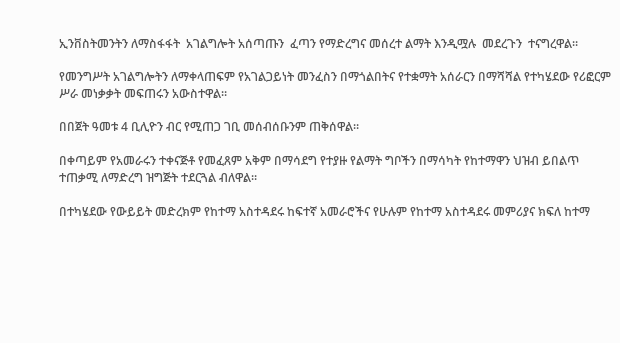ኢንቨስትመንትን ለማስፋፋት  አገልግሎት አሰጣጡን  ፈጣን የማድረግና መሰረተ ልማት እንዲሟሉ  መደረጉን  ተናግረዋል።

የመንግሥት አገልግሎትን ለማቀላጠፍም የአገልጋይነት መንፈስን በማጎልበትና የተቋማት አሰራርን በማሻሻል የተካሄደው የሪፎርም ሥራ መነቃቃት መፍጠሩን አውስተዋል።

በበጀት ዓመቱ 4 ቢሊዮን ብር የሚጠጋ ገቢ መሰብሰቡንም ጠቅሰዋል።

በቀጣይም የአመራሩን ተቀናጅቶ የመፈጸም አቅም በማሳደግ የተያዙ የልማት ግቦችን በማሳካት የከተማዋን ህዝብ ይበልጥ ተጠቃሚ ለማድረግ ዝግጅት ተደርጓል ብለዋል።

በተካሄደው የውይይት መድረክም የከተማ አስተዳደሩ ከፍተኛ አመራሮችና የሁሉም የከተማ አስተዳደሩ መምሪያና ክፍለ ከተማ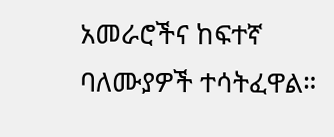አመራሮችና ከፍተኛ ባለሙያዎች ተሳትፈዋል።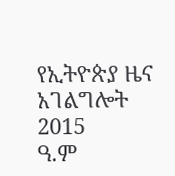የኢትዮጵያ ዜና አገልግሎት
2015
ዓ.ም